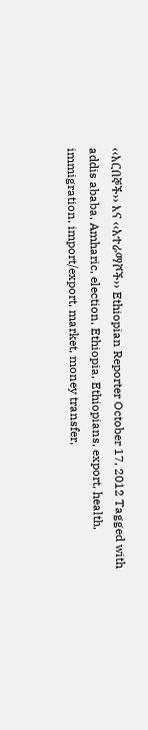‹‹አርበኞች›› እና ‹‹አተራማሾች›› Ethiopian Reporter October 17, 2012 Tagged with addis ababa, Amharic, election, Ethiopia, Ethiopians, export, health, immigration, import/export, market, money transfer,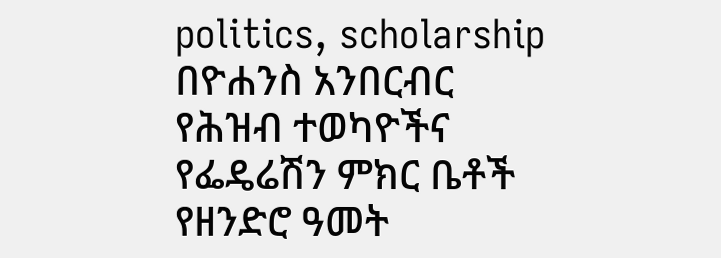politics, scholarship በዮሐንስ አንበርብር የሕዝብ ተወካዮችና የፌዴሬሽን ምክር ቤቶች የዘንድሮ ዓመት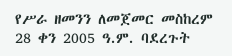የሥራ ዘመንን ለመጀመር መስከረም 28 ቀን 2005 ዓ.ም. ባደረጉት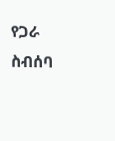የጋራ ስብሰባ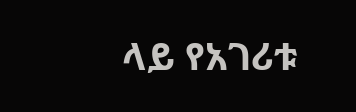ላይ የአገሪቱ